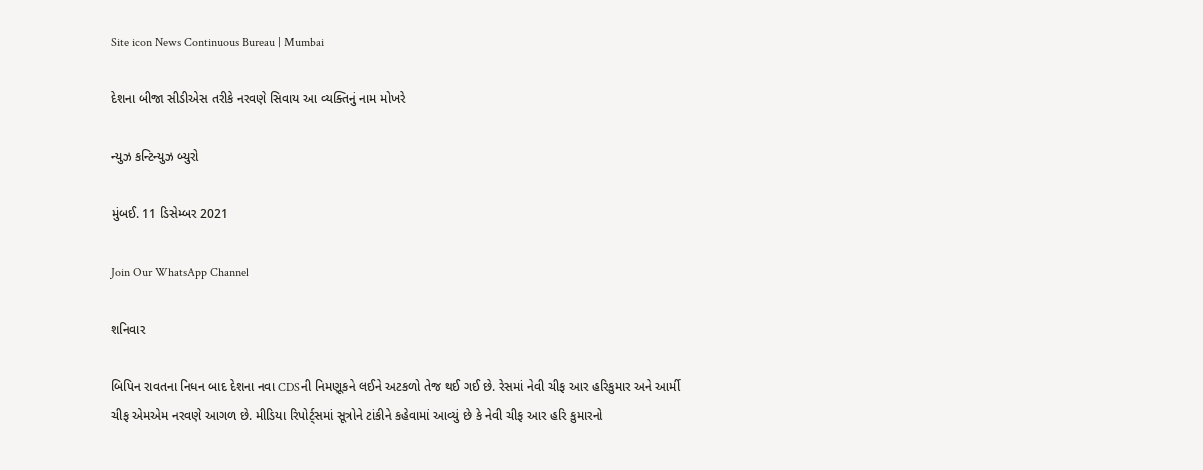Site icon News Continuous Bureau | Mumbai

દેશના બીજા સીડીએસ તરીકે નરવણે સિવાય આ વ્યક્તિનું નામ મોખરે

ન્યુઝ કન્ટિન્યુઝ બ્યુરો

મુંબઈ. 11 ડિસેમ્બર 2021

Join Our WhatsApp Channel

શનિવાર

બિપિન રાવતના નિધન બાદ દેશના નવા CDSની નિમણૂકને લઈને અટકળો તેજ થઈ ગઈ છે. રેસમાં નેવી ચીફ આર હરિકુમાર અને આર્મી ચીફ એમએમ નરવણે આગળ છે. મીડિયા રિપોર્ટ્‌સમાં સૂત્રોને ટાંકીને કહેવામાં આવ્યું છે કે નેવી ચીફ આર હરિ કુમારનો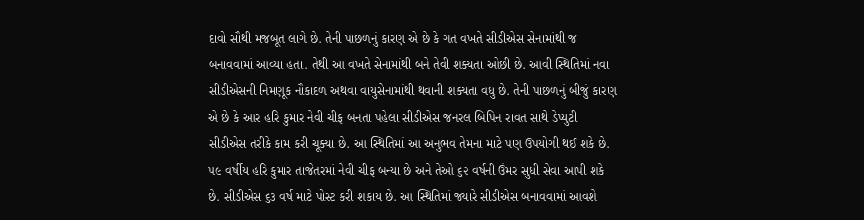દાવો સૌથી મજબૂત લાગે છે. તેની પાછળનું કારણ એ છે કે ગત વખતે સીડીએસ સેનામાંથી જ બનાવવામાં આવ્યા હતા. તેથી આ વખતે સેનામાંથી બને તેવી શક્યતા ઓછી છે. આવી સ્થિતિમાં નવા સીડીએસની નિમણૂક નૌકાદળ અથવા વાયુસેનામાંથી થવાની શક્યતા વધુ છે. તેની પાછળનું બીજું કારણ એ છે કે આર હરિ કુમાર નેવી ચીફ બનતા પહેલા સીડીએસ જનરલ બિપિન રાવત સાથે ડેપ્યુટી સીડીએસ તરીકે કામ કરી ચૂક્યા છે. આ સ્થિતિમાં આ અનુભવ તેમના માટે પણ ઉપયોગી થઈ શકે છે. ૫૯ વર્ષીય હરિ કુમાર તાજેતરમાં નેવી ચીફ બન્યા છે અને તેઓ ૬૨ વર્ષની ઉંમર સુધી સેવા આપી શકે છે. સીડીએસ ૬૩ વર્ષ માટે પોસ્ટ કરી શકાય છે. આ સ્થિતિમાં જ્યારે સીડીએસ બનાવવામાં આવશે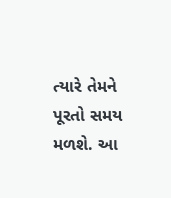ત્યારે તેમને પૂરતો સમય મળશે. આ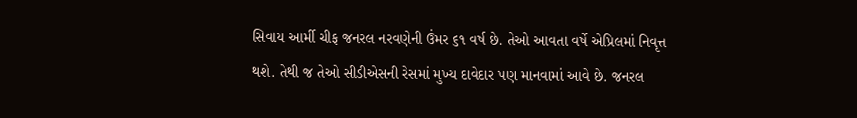સિવાય આર્મી ચીફ જનરલ નરવણેની ઉંમર ૬૧ વર્ષ છે. તેઓ આવતા વર્ષે એપ્રિલમાં નિવૃત્ત થશે. તેથી જ તેઓ સીડીએસની રેસમાં મુખ્ય દાવેદાર પણ માનવામાં આવે છે. જનરલ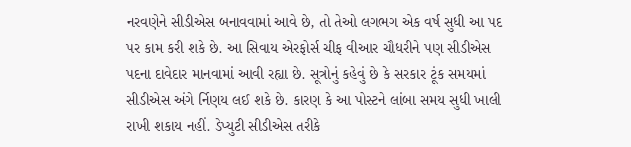નરવણેને સીડીએસ બનાવવામાં આવે છે, તો તેઓ લગભગ એક વર્ષ સુધી આ પદ પર કામ કરી શકે છે. આ સિવાય એરફોર્સ ચીફ વીઆર ચૌધરીને પણ સીડીએસ પદના દાવેદાર માનવામાં આવી રહ્યા છે. સૂત્રોનું કહેવું છે કે સરકાર ટૂંક સમયમાં સીડીએસ અંગે ર્નિણય લઈ શકે છે. કારણ કે આ પોસ્ટને લાંબા સમય સુધી ખાલી રાખી શકાય નહીં. ડેપ્યુટી સીડીએસ તરીકે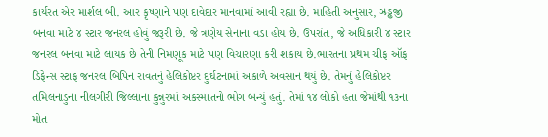કાર્યરત એર માર્શલ બી. આર કૃષ્ણાને પણ દાવેદાર માનવામાં આવી રહ્યા છે. માહિતી અનુસાર, ઝ્રડ્ઢજી બનવા માટે ૪ સ્ટાર જનરલ હોવું જરૂરી છે. જે ત્રણેય સેનાના વડા હોય છે. ઉપરાંત, જે અધિકારી ૪ સ્ટાર જનરલ બનવા માટે લાયક છે તેની નિમણૂક માટે પણ વિચારણા કરી શકાય છે.ભારતના પ્રથમ ચીફ ઑફ ડિફેન્સ સ્ટાફ જનરલ બિપિન રાવતનું હેલિકોપ્ટર દુર્ઘટનામાં અકાળે અવસાન થયું છે. તેમનું હેલિકોપ્ટર તમિલનાડુના નીલગીરી જિલ્લાના કુન્નુરમાં અકસ્માતનો ભોગ બન્યું હતું. તેમાં ૧૪ લોકો હતા જેમાંથી ૧૩ના મોત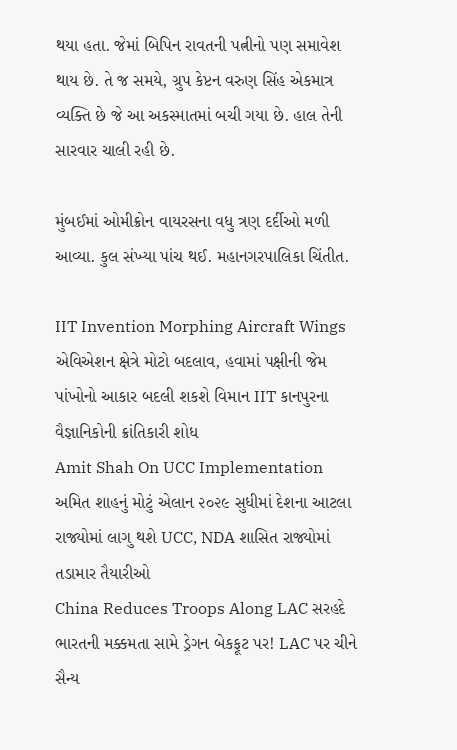થયા હતા. જેમાં બિપિન રાવતની પત્નીનો પણ સમાવેશ થાય છે. તે જ સમયે, ગ્રુપ કેપ્ટન વરુણ સિંહ એકમાત્ર વ્યક્તિ છે જે આ અકસ્માતમાં બચી ગયા છે. હાલ તેની સારવાર ચાલી રહી છે.

મુંબઈમાં ઓમીક્રોન વાયરસના વધુ ત્રણ દર્દીઓ મળી આવ્યા. કુલ સંખ્યા પાંચ થઈ. મહાનગરપાલિકા ચિંતીત.

IIT Invention Morphing Aircraft Wings એવિએશન ક્ષેત્રે મોટો બદલાવ, હવામાં પક્ષીની જેમ પાંખોનો આકાર બદલી શકશે વિમાન IIT કાનપુરના વૈજ્ઞાનિકોની ક્રાંતિકારી શોધ
Amit Shah On UCC Implementation અમિત શાહનું મોટું એલાન ૨૦૨૯ સુધીમાં દેશના આટલા રાજ્યોમાં લાગુ થશે UCC, NDA શાસિત રાજ્યોમાં તડામાર તૈયારીઓ
China Reduces Troops Along LAC સરહદે ભારતની મક્કમતા સામે ડ્રેગન બેકફૂટ પર! LAC પર ચીને સૈન્ય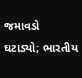જમાવડો ઘટાડ્યો; ભારતીય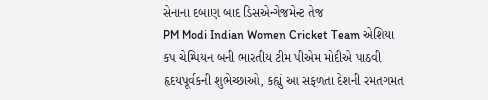સેનાના દબાણ બાદ ડિસએન્ગેજમેન્ટ તેજ
PM Modi Indian Women Cricket Team એશિયા કપ ચેમ્પિયન બની ભારતીય ટીમ પીએમ મોદીએ પાઠવી હૃદયપૂર્વકની શુભેચ્છાઓ, કહ્યું આ સફળતા દેશની રમતગમત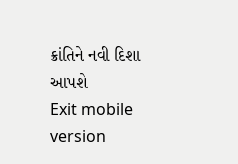ક્રાંતિને નવી દિશા આપશે
Exit mobile version